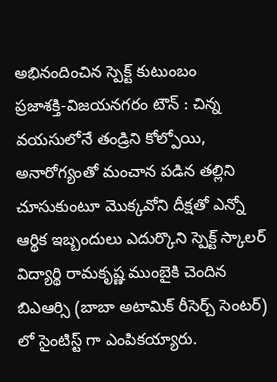అభినందించిన స్పెక్ట్ కుటుంబం
ప్రజాశక్తి-విజయనగరం టౌన్ : చిన్న వయసులోనే తండ్రిని కోల్పోయి, అనారోగ్యంతో మంచాన పడిన తల్లిని చూసుకుంటూ మొక్కవోని దీక్షతో ఎన్నో ఆర్థిక ఇబ్బందులు ఎదుర్కొని స్పెక్ట్ స్కాలర్ విద్యార్థి రామకృష్ణ ముంబైకి చెందిన బిఎఆర్సి (బాబా అటామిక్ రీసెర్చ్ సెంటర్) లో సైంటిస్ట్ గా ఎంపికయ్యారు.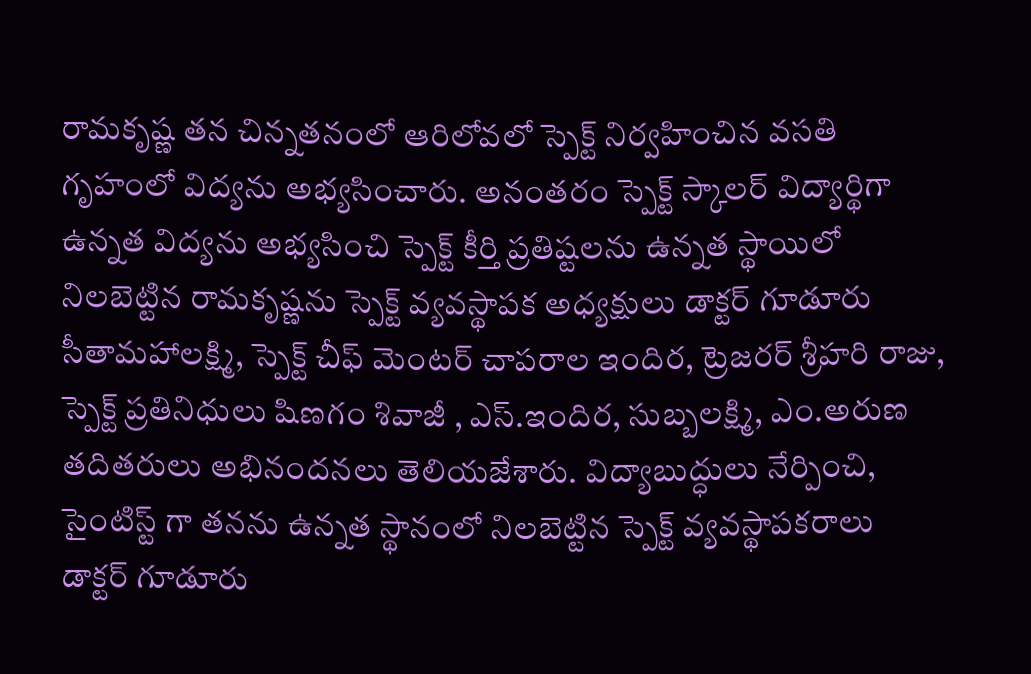రామకృష్ణ తన చిన్నతనంలో ఆరిలోవలో స్పెక్ట్ నిర్వహించిన వసతి గృహంలో విద్యను అభ్యసించారు. అనంతరం స్పెక్ట్ స్కాలర్ విద్యార్థిగా ఉన్నత విద్యను అభ్యసించి స్పెక్ట్ కీర్తి ప్రతిష్టలను ఉన్నత స్థాయిలో నిలబెట్టిన రామకృష్ణను స్పెక్ట్ వ్యవస్థాపక అధ్యక్షులు డాక్టర్ గూడూరు సీతామహాలక్ష్మి, స్పెక్ట్ చీఫ్ మెంటర్ చాపరాల ఇందిర, ట్రెజరర్ శ్రీహరి రాజు, స్పెక్ట్ ప్రతినిధులు షిణగం శివాజీ , ఎస్.ఇందిర, సుబ్బలక్ష్మి, ఎం.అరుణ తదితరులు అభినందనలు తెలియజేశారు. విద్యాబుద్ధులు నేర్పించి, సైంటిస్ట్ గా తనను ఉన్నత స్థానంలో నిలబెట్టిన స్పెక్ట్ వ్యవస్థాపకరాలు డాక్టర్ గూడూరు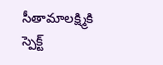సీతామాలక్ష్మికి స్పెక్ట్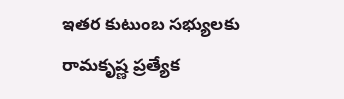ఇతర కుటుంబ సభ్యులకు రామకృష్ణ ప్రత్యేక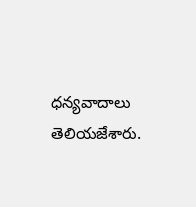ధన్యవాదాలు తెలియజేశారు.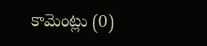కామెంట్లు (0)